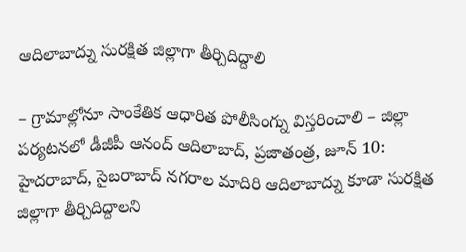ఆదిలాబాద్ను సురక్షిత జిల్లాగా తీర్చిదిద్దాలి

– గ్రామాల్లోనూ సాంకేతిక ఆధారిత పోలీసింగ్ను విస్తరించాలి – జిల్లా పర్యటనలో డీజీపీ ఆనంద్ ఆదిలాబాద్, ప్రజాతంత్ర, జూన్ 10: హైదరాబాద్, సైబరాబాద్ నగరాల మాదిరి ఆదిలాబాద్ను కూడా సురక్షిత జిల్లాగా తీర్చిదిద్దాలని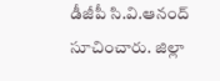డీజీపీ సి.వి.ఆనంద్ సూచించారు. జిల్లా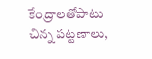కేంద్రాలతోపాటు చిన్న పట్టణాలు,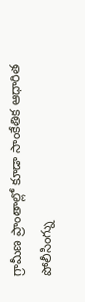గ్రామీణ ప్రాంతాల్లో కూడా సాంకేతిక ఆధారిత పోలీసింగ్ను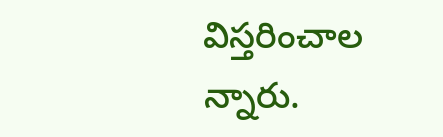విస్తరించాల న్నారు.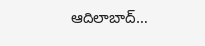ఆదిలాబాద్…